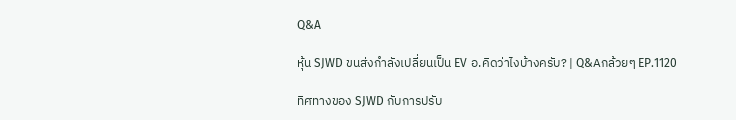Q&A

หุ้น SJWD ขนส่งกำลังเปลี่ยนเป็น EV อ.คิดว่าไงบ้างครับ? | Q&Aกล้วยๆ EP.1120

ทิศทางของ SJWD กับการปรับ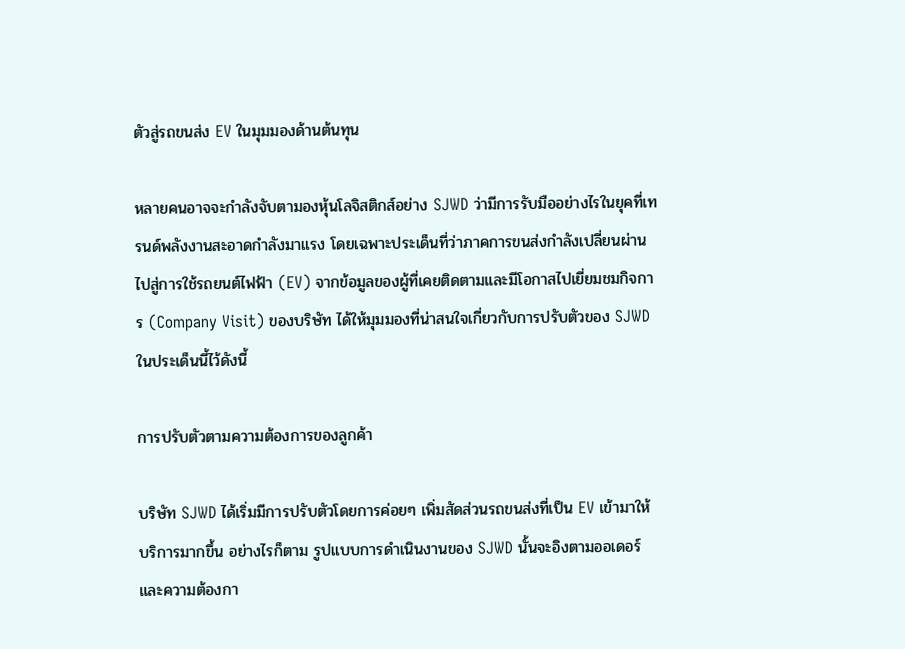ตัวสู่รถขนส่ง EV ในมุมมองด้านต้นทุน

หลายคนอาจจะกำลังจับตามองหุ้นโลจิสติกส์อย่าง SJWD ว่ามีการรับมืออย่างไรในยุคที่เทรนด์พลังงานสะอาดกำลังมาแรง โดยเฉพาะประเด็นที่ว่าภาคการขนส่งกำลังเปลี่ยนผ่านไปสู่การใช้รถยนต์ไฟฟ้า (EV) จากข้อมูลของผู้ที่เคยติดตามและมีโอกาสไปเยี่ยมชมกิจการ (Company Visit) ของบริษัท ได้ให้มุมมองที่น่าสนใจเกี่ยวกับการปรับตัวของ SJWD ในประเด็นนี้ไว้ดังนี้

การปรับตัวตามความต้องการของลูกค้า

บริษัท SJWD ได้เริ่มมีการปรับตัวโดยการค่อยๆ เพิ่มสัดส่วนรถขนส่งที่เป็น EV เข้ามาให้บริการมากขึ้น อย่างไรก็ตาม รูปแบบการดำเนินงานของ SJWD นั้นจะอิงตามออเดอร์และความต้องกา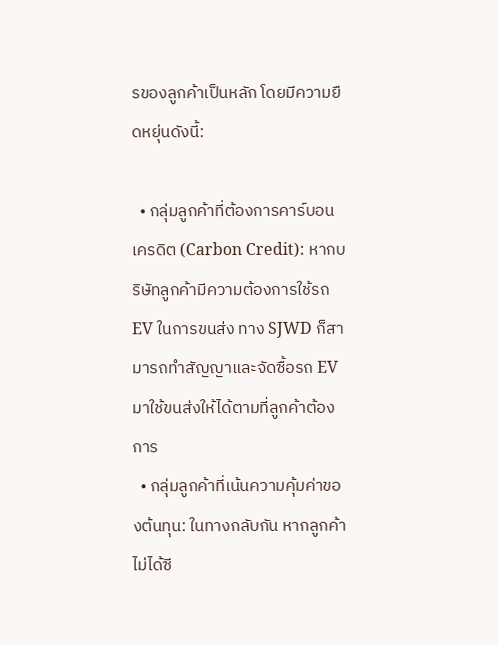รของลูกค้าเป็นหลัก โดยมีความยืดหยุ่นดังนี้:

  • กลุ่มลูกค้าที่ต้องการคาร์บอนเครดิต (Carbon Credit): หากบริษัทลูกค้ามีความต้องการใช้รถ EV ในการขนส่ง ทาง SJWD ก็สามารถทำสัญญาและจัดซื้อรถ EV มาใช้ขนส่งให้ได้ตามที่ลูกค้าต้องการ
  • กลุ่มลูกค้าที่เน้นความคุ้มค่าของต้นทุน: ในทางกลับกัน หากลูกค้าไม่ได้ซี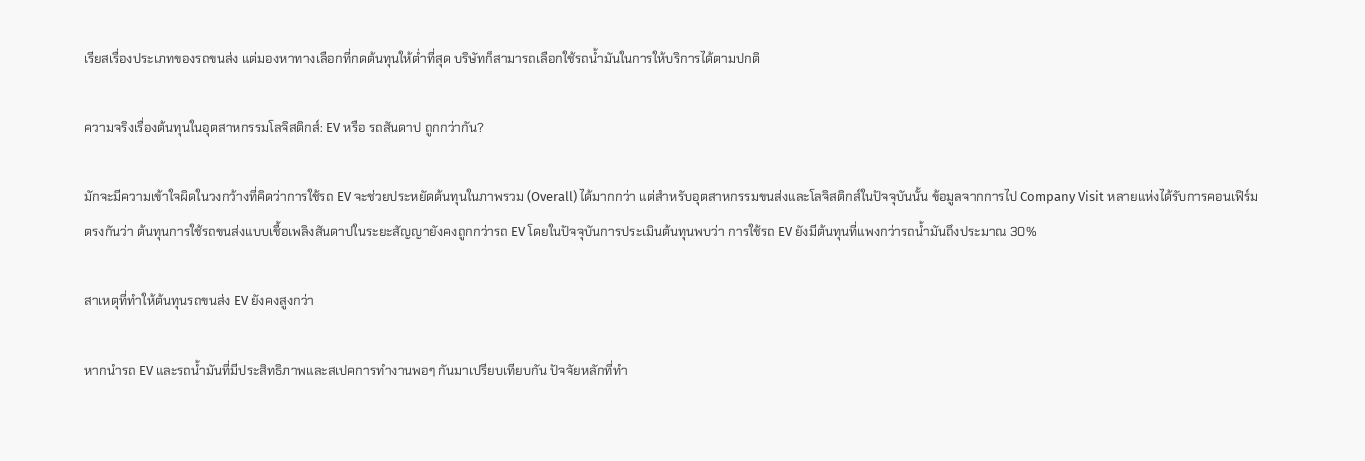เรียสเรื่องประเภทของรถขนส่ง แต่มองหาทางเลือกที่กดต้นทุนให้ต่ำที่สุด บริษัทก็สามารถเลือกใช้รถน้ำมันในการให้บริการได้ตามปกติ

ความจริงเรื่องต้นทุนในอุตสาหกรรมโลจิสติกส์: EV หรือ รถสันดาป ถูกกว่ากัน?

มักจะมีความเข้าใจผิดในวงกว้างที่คิดว่าการใช้รถ EV จะช่วยประหยัดต้นทุนในภาพรวม (Overall) ได้มากกว่า แต่สำหรับอุตสาหกรรมขนส่งและโลจิสติกส์ในปัจจุบันนั้น ข้อมูลจากการไป Company Visit หลายแห่งได้รับการคอนเฟิร์มตรงกันว่า ต้นทุนการใช้รถขนส่งแบบเชื้อเพลิงสันดาปในระยะสัญญายังคงถูกกว่ารถ EV โดยในปัจจุบันการประเมินต้นทุนพบว่า การใช้รถ EV ยังมีต้นทุนที่แพงกว่ารถน้ำมันถึงประมาณ 30%

สาเหตุที่ทำให้ต้นทุนรถขนส่ง EV ยังคงสูงกว่า

หากนำรถ EV และรถน้ำมันที่มีประสิทธิภาพและสเปคการทำงานพอๆ กันมาเปรียบเทียบกัน ปัจจัยหลักที่ทำ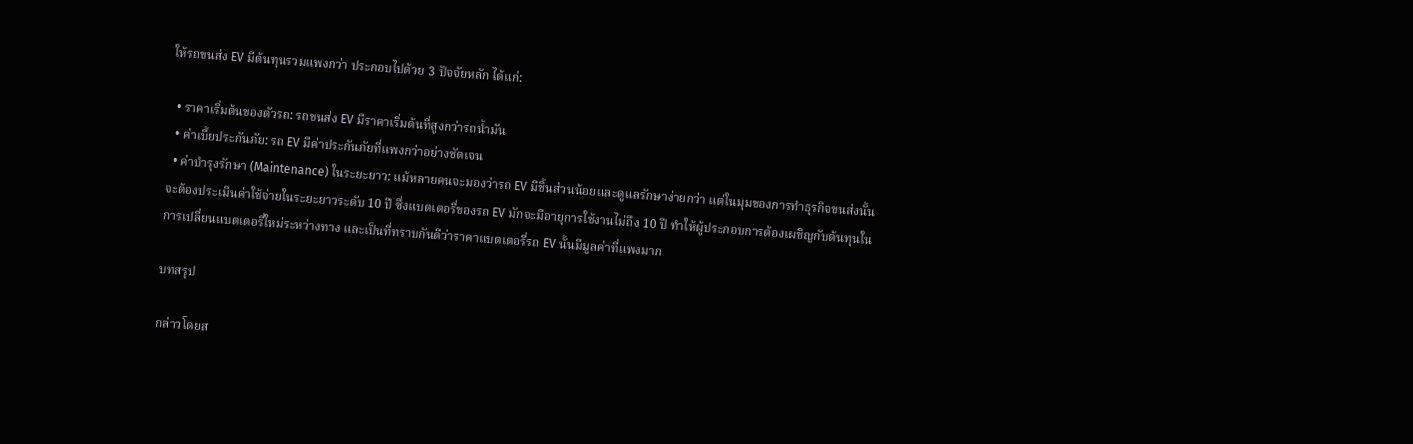ให้รถขนส่ง EV มีต้นทุนรวมแพงกว่า ประกอบไปด้วย 3 ปัจจัยหลัก ได้แก่:

  • ราคาเริ่มต้นของตัวรถ: รถขนส่ง EV มีราคาเริ่มต้นที่สูงกว่ารถน้ำมัน
  • ค่าเบี้ยประกันภัย: รถ EV มีค่าประกันภัยที่แพงกว่าอย่างชัดเจน
  • ค่าบำรุงรักษา (Maintenance) ในระยะยาว: แม้หลายคนจะมองว่ารถ EV มีชิ้นส่วนน้อยและดูแลรักษาง่ายกว่า แต่ในมุมของการทำธุรกิจขนส่งนั้นจะต้องประเมินค่าใช้จ่ายในระยะยาวระดับ 10 ปี ซึ่งแบตเตอรี่ของรถ EV มักจะมีอายุการใช้งานไม่ถึง 10 ปี ทำให้ผู้ประกอบการต้องเผชิญกับต้นทุนในการเปลี่ยนแบตเตอรี่ใหม่ระหว่างทาง และเป็นที่ทราบกันดีว่าราคาแบตเตอรี่รถ EV นั้นมีมูลค่าที่แพงมาก

บทสรุป

กล่าวโดยส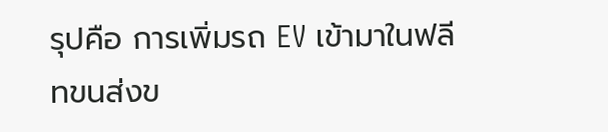รุปคือ การเพิ่มรถ EV เข้ามาในฟลีทขนส่งข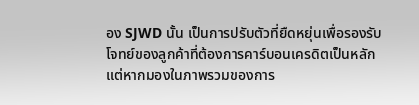อง SJWD นั้น เป็นการปรับตัวที่ยืดหยุ่นเพื่อรองรับโจทย์ของลูกค้าที่ต้องการคาร์บอนเครดิตเป็นหลัก แต่หากมองในภาพรวมของการ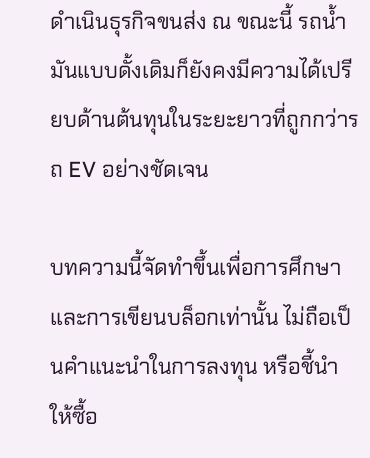ดำเนินธุรกิจขนส่ง ณ ขณะนี้ รถน้ำมันแบบดั้งเดิมก็ยังคงมีความได้เปรียบด้านต้นทุนในระยะยาวที่ถูกกว่ารถ EV อย่างชัดเจน

บทความนี้จัดทำขึ้นเพื่อการศึกษา และการเขียนบล็อกเท่านั้น ไม่ถือเป็นคำแนะนำในการลงทุน หรือชี้นำให้ซื้อ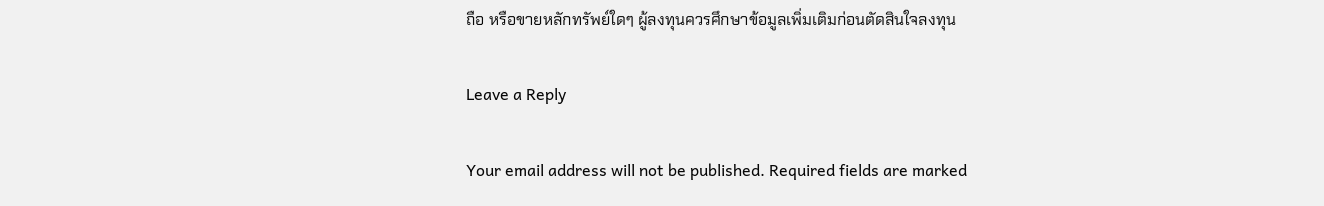ถือ หรือขายหลักทรัพย์ใดๆ ผู้ลงทุนควรศึกษาข้อมูลเพิ่มเติมก่อนตัดสินใจลงทุน

Leave a Reply

Your email address will not be published. Required fields are marked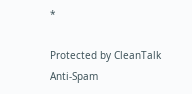*

Protected by CleanTalk Anti-Spam